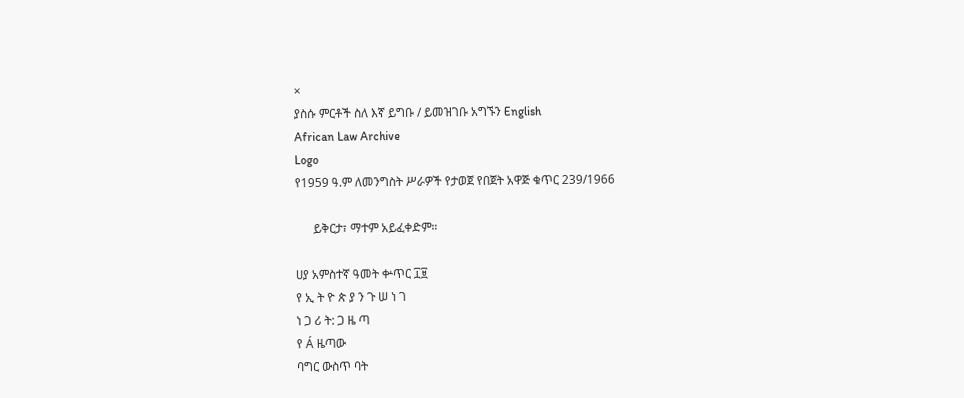×
ያስሱ ምርቶች ስለ እኛ ይግቡ / ይመዝገቡ አግኙን English
African Law Archive
Logo
የ1959 ዓ.ም ለመንግስት ሥራዎች የታወጀ የበጀት አዋጅ ቁጥር 239/1966

      ይቅርታ፣ ማተም አይፈቀድም።

ሀያ አምስተኛ ዓመት ቍጥር ፲፱
የ ኢ ት ዮ ጵ ያ ን ጉ ሠ ነ ገ
ነ ጋ ሪ ት: ጋ ዜ ጣ
የ Á ዜጣው
ባግር ውስጥ ባት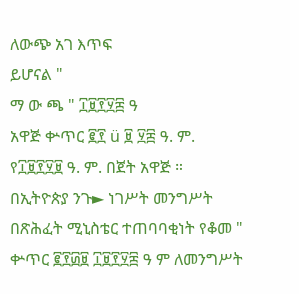ለውጭ አገ እጥፍ
ይሆናል "
ማ ው ጫ " ፲፱፻፶፰ ዓ
አዋጅ ቍጥር ፪፻ ü ፱ ፶፰ ዓ. ም.
የ፲፱፻፶፱ ዓ. ም. በጀት አዋጅ ።
በኢትዮጵያ ንጉ► ነገሥት መንግሥት
በጽሕፈት ሚኒስቴር ተጠባባቂነት የቆመ "
ቍጥር ፪፻፴፱ ፲፱፻፶፰ ዓ ም ለመንግሥት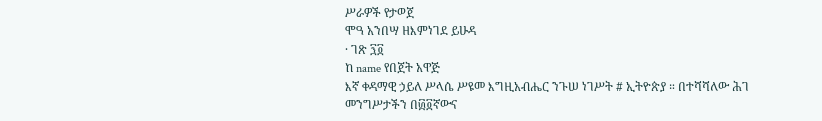ሥራዎች የታወጀ
ሞዓ አንበሣ ዘእምነገደ ይሁዳ
· ገጽ ፺፬
ከ name የበጀት አዋጅ
እኛ ቀዳማዊ ኃይለ ሥላሴ ሥዩመ እግዚአብሔር ንጉሠ ነገሥት # ኢትዮጵያ ። በተሻሻለው ሕገ መንግሥታችን በ፴፬ኛውና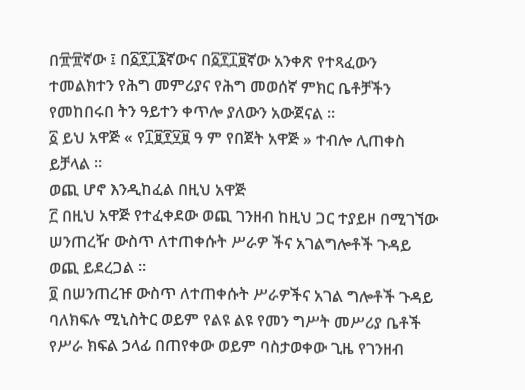በ፹፹ኛው ፤ በ፩፻፲፮ኛውና በ፩፻፲፱ኛው አንቀጽ የተጻፈውን ተመልክተን የሕግ መምሪያና የሕግ መወሰኛ ምክር ቤቶቻችን የመከበሩበ ትን ዓይተን ቀጥሎ ያለውን አውጀናል ።
፩ ይህ አዋጅ « የ፲፱፻፶፱ ዓ ም የበጀት አዋጅ » ተብሎ ሊጠቀስ ይቻላል ።
ወጪ ሆኖ እንዲከፈል በዚህ አዋጅ
፫ በዚህ አዋጅ የተፈቀደው ወጪ ገንዘብ ከዚህ ጋር ተያይዞ በሚገኘው ሠንጠረዥ ውስጥ ለተጠቀሱት ሥራዎ ችና አገልግሎቶች ጉዳይ ወጪ ይደረጋል ።
፬ በሠንጠረዡ ውስጥ ለተጠቀሱት ሥራዎችና አገል ግሎቶች ጉዳይ ባለክፍሉ ሚኒስትር ወይም የልዩ ልዩ የመን ግሥት መሥሪያ ቤቶች የሥራ ክፍል ኃላፊ በጠየቀው ወይም ባስታወቀው ጊዜ የገንዘብ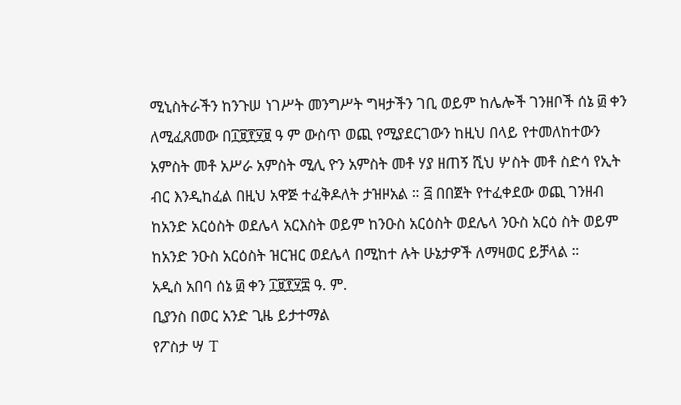ሚኒስትራችን ከንጉሠ ነገሥት መንግሥት ግዛታችን ገቢ ወይም ከሌሎች ገንዘቦች ሰኔ ፴ ቀን ለሚፈጸመው በ፲፱፻፶፱ ዓ ም ውስጥ ወጪ የሚያደርገውን ከዚህ በላይ የተመለከተውን አምስት መቶ አሥራ አምስት ሚሊ ዮን አምስት መቶ ሃያ ዘጠኝ ሺህ ሦስት መቶ ስድሳ የኢት ብር እንዲከፈል በዚህ አዋጅ ተፈቅዶለት ታዝዞአል ። ፭ በበጀት የተፈቀደው ወጪ ገንዘብ ከአንድ አርዕስት ወደሌላ አርእስት ወይም ከንዑስ አርዕስት ወደሌላ ንዑስ አርዕ ስት ወይም ከአንድ ንዑስ አርዕስት ዝርዝር ወደሌላ በሚከተ ሉት ሁኔታዎች ለማዛወር ይቻላል ።
አዲስ አበባ ሰኔ ፴ ቀን ፲፱፻፶፰ ዓ. ም.
ቢያንስ በወር አንድ ጊዜ ይታተማል
የፖስታ ሣ T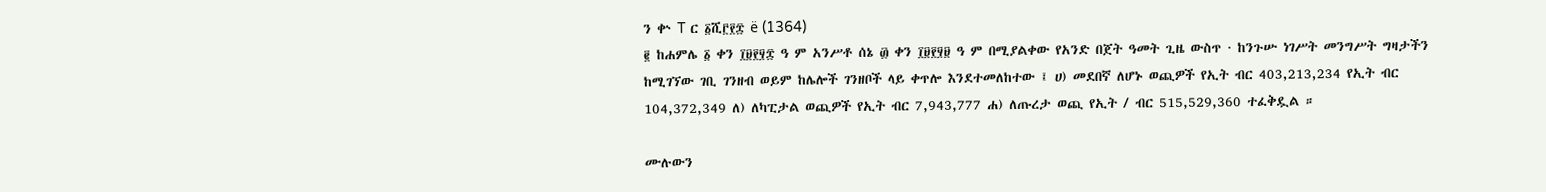ን ቍ T ር ፩ሺ፫፻፰ ë (1364)
፪ ከሐምሌ ፩ ቀን ፲፱፻፶፰ ዓ ም አንሥቶ ሰኔ ፴ ቀን ፲፱፻፶፱ ዓ ም በሚያልቀው የአንድ በጀት ዓመት ጊዜ ውስጥ · ከንጉሡ ነገሥት መንግሥት ግዛታችን ከሚገኘው ገቢ ገንዘብ ወይም ከሌሎች ገንዘቦች ላይ ቀጥሎ እንደተመለከተው ፤ ሀ) መደበኛ ለሆኑ ወጪዎች የኢት ብር 403,213,234 የኢት ብር 104,372,349 ለ) ለካፒታል ወጪዎች የኢት ብር 7,943,777 ሐ) ለጡረታ ወጪ የኢት / ብር 515,529,360 ተፈቅዷል ።

ሙሉውን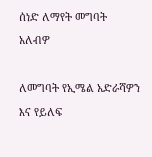ሰነድ ለማየት መግባት አለብዎ

ለመግባት የኢሜል አድራሻዎን እና የይለፍ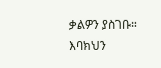ቃልዎን ያስገቡ።
እባክህን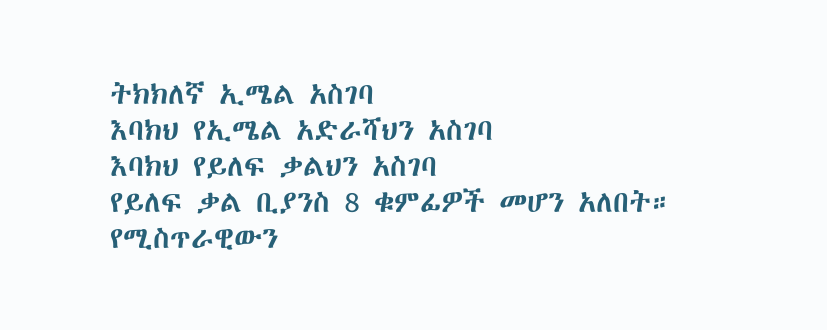ትክክለኛ ኢሜል አስገባ
እባክህ የኢሜል አድራሻህን አስገባ
እባክህ የይለፍ ቃልህን አስገባ
የይለፍ ቃል ቢያንስ 8 ቁምፊዎች መሆን አለበት።
የሚስጥራዊውን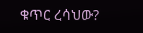ቁጥር ረሳህው?